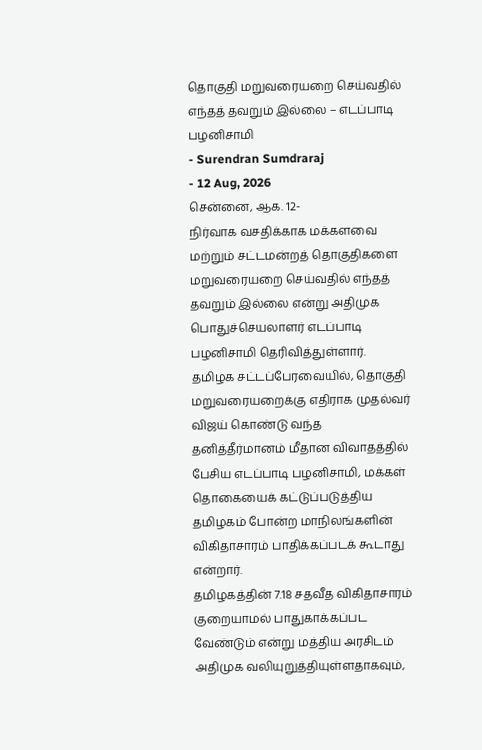தொகுதி மறுவரையறை செய்வதில் எந்தத் தவறும் இல்லை – எடப்பாடி பழனிசாமி
- Surendran Sumdraraj
- 12 Aug, 2026
சென்னை, ஆக. 12-
நிர்வாக வசதிக்காக மக்களவை மற்றும் சட்டமன்றத் தொகுதிகளை மறுவரையறை செய்வதில் எந்தத் தவறும் இல்லை என்று அதிமுக பொதுச்செயலாளர் எடப்பாடி பழனிசாமி தெரிவித்துள்ளார்.
தமிழக சட்டப்பேரவையில், தொகுதி மறுவரையறைக்கு எதிராக முதல்வர் விஜய் கொண்டு வந்த தனித்தீர்மானம் மீதான விவாதத்தில் பேசிய எடப்பாடி பழனிசாமி, மக்கள் தொகையைக் கட்டுப்படுத்திய தமிழகம் போன்ற மாநிலங்களின் விகிதாசாரம் பாதிக்கப்படக் கூடாது என்றார்.
தமிழகத்தின் 7.18 சதவீத விகிதாசாரம் குறையாமல் பாதுகாக்கப்பட வேண்டும் என்று மத்திய அரசிடம் அதிமுக வலியுறுத்தியுள்ளதாகவும்,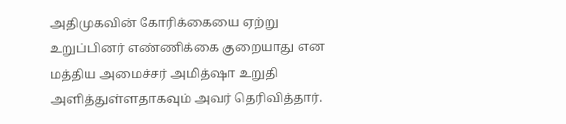அதிமுகவின் கோரிக்கையை ஏற்று உறுப்பினர் எண்ணிக்கை குறையாது என மத்திய அமைச்சர் அமித்ஷா உறுதி அளித்துள்ளதாகவும் அவர் தெரிவித்தார்.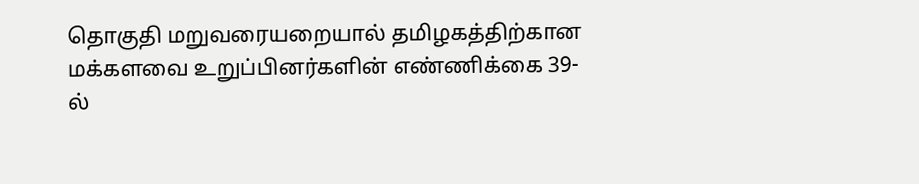தொகுதி மறுவரையறையால் தமிழகத்திற்கான மக்களவை உறுப்பினர்களின் எண்ணிக்கை 39-ல்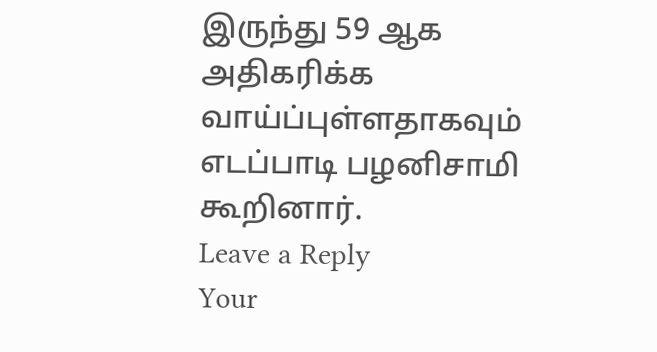இருந்து 59 ஆக அதிகரிக்க வாய்ப்புள்ளதாகவும் எடப்பாடி பழனிசாமி கூறினார்.
Leave a Reply
Your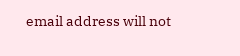email address will not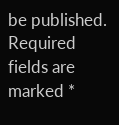be published. Required fields are marked *